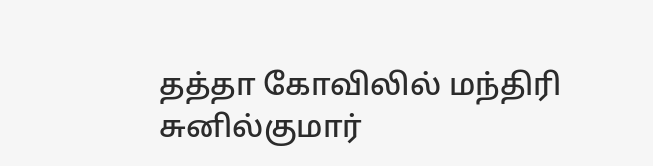தத்தா கோவிலில் மந்திரி சுனில்குமார்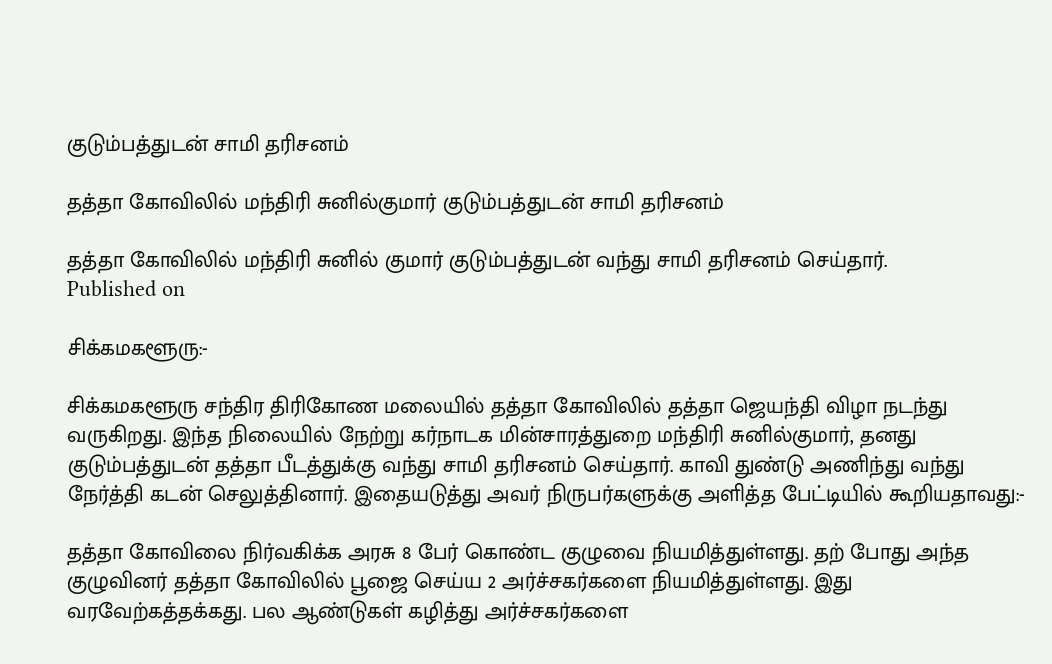குடும்பத்துடன் சாமி தரிசனம்

தத்தா கோவிலில் மந்திரி சுனில்குமார் குடும்பத்துடன் சாமி தரிசனம்

தத்தா கோவிலில் மந்திரி சுனில் குமார் குடும்பத்துடன் வந்து சாமி தரிசனம் செய்தார்.
Published on

சிக்கமகளூரு:-

சிக்கமகளூரு சந்திர திரிகோண மலையில் தத்தா கோவிலில் தத்தா ஜெயந்தி விழா நடந்து வருகிறது. இந்த நிலையில் நேற்று கர்நாடக மின்சாரத்துறை மந்திரி சுனில்குமார், தனது குடும்பத்துடன் தத்தா பீடத்துக்கு வந்து சாமி தரிசனம் செய்தார். காவி துண்டு அணிந்து வந்து நேர்த்தி கடன் செலுத்தினார். இதையடுத்து அவர் நிருபர்களுக்கு அளித்த பேட்டியில் கூறியதாவது:-

தத்தா கோவிலை நிர்வகிக்க அரசு 8 பேர் கொண்ட குழுவை நியமித்துள்ளது. தற் போது அந்த குழுவினர் தத்தா கோவிலில் பூஜை செய்ய 2 அர்ச்சகர்களை நியமித்துள்ளது. இது வரவேற்கத்தக்கது. பல ஆண்டுகள் கழித்து அர்ச்சகர்களை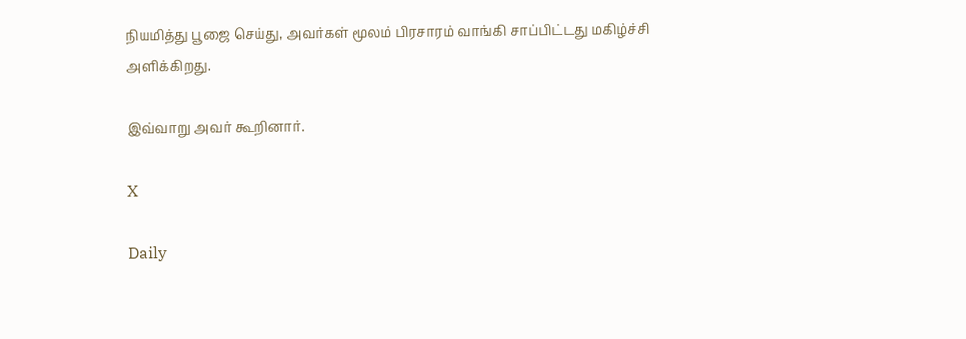நியமித்து பூஜை செய்து, அவர்கள் மூலம் பிரசாரம் வாங்கி சாப்பிட்டது மகிழ்ச்சி அளிக்கிறது.

இவ்வாறு அவர் கூறினார்.

X

Daily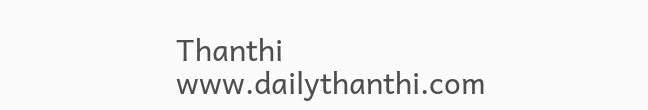Thanthi
www.dailythanthi.com